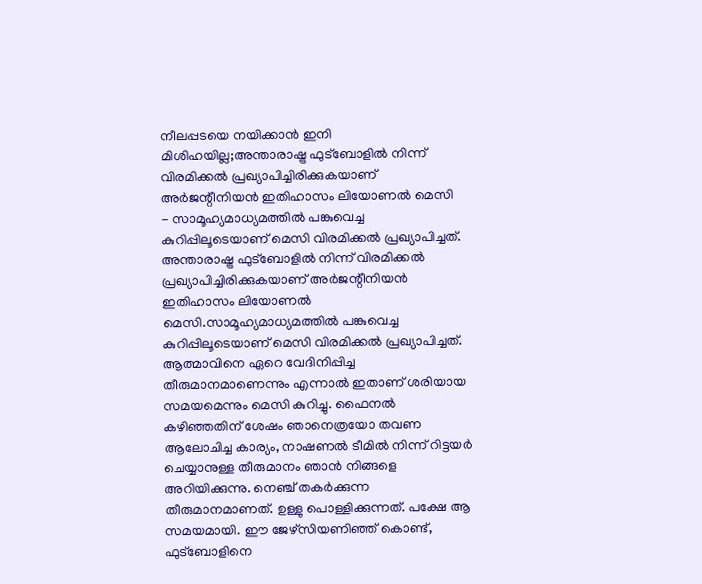നീലപ്പടയെ നയിക്കാൻ ഇനി മിശിഹയില്ല;അന്താരാഷ്ട്ര ഫുട്ബോളിൽ നിന്ന് വിരമിക്കൽ പ്രഖ്യാപിച്ചിരിക്കുകയാണ് അർജന്റീനിയൻ ഇതിഹാസം ലിയോണൽ മെസി
- സാമൂഹ്യമാധ്യമത്തിൽ പങ്കുവെച്ച കുറിപ്പിലൂടെയാണ് മെസി വിരമിക്കൽ പ്രഖ്യാപിച്ചത്.
അന്താരാഷ്ട്ര ഫുട്ബോളിൽ നിന്ന് വിരമിക്കൽ പ്രഖ്യാപിച്ചിരിക്കുകയാണ് അർജന്റീനിയൻ ഇതിഹാസം ലിയോണൽ മെസി.സാമൂഹ്യമാധ്യമത്തിൽ പങ്കുവെച്ച കുറിപ്പിലൂടെയാണ് മെസി വിരമിക്കൽ പ്രഖ്യാപിച്ചത്. ആത്മാവിനെ ഏറെ വേദിനിപ്പിച്ച തീരുമാനമാണെന്നും എന്നാൽ ഇതാണ് ശരിയായ സമയമെന്നും മെസി കുറിച്ചു. ഫൈനൽ കഴിഞ്ഞതിന് ശേഷം ഞാനെത്രയോ തവണ ആലോചിച്ച കാര്യം, നാഷണൽ ടീമിൽ നിന്ന് റിട്ടയർ ചെയ്യാനുള്ള തീരുമാനം ഞാൻ നിങ്ങളെ അറിയിക്കുന്നു. നെഞ്ച് തകർക്കുന്ന തീരുമാനമാണത്. ഉള്ളു പൊള്ളിക്കുന്നത്. പക്ഷേ ആ സമയമായി. ഈ ജേഴ്സിയണിഞ്ഞ് കൊണ്ട്, ഫുട്ബോളിനെ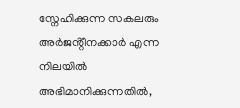സ്നേഹിക്കുന്ന സകലരും അർജൻ്റീനക്കാർ എന്ന നിലയിൽ അഭിമാനിക്കുന്നതിൽ,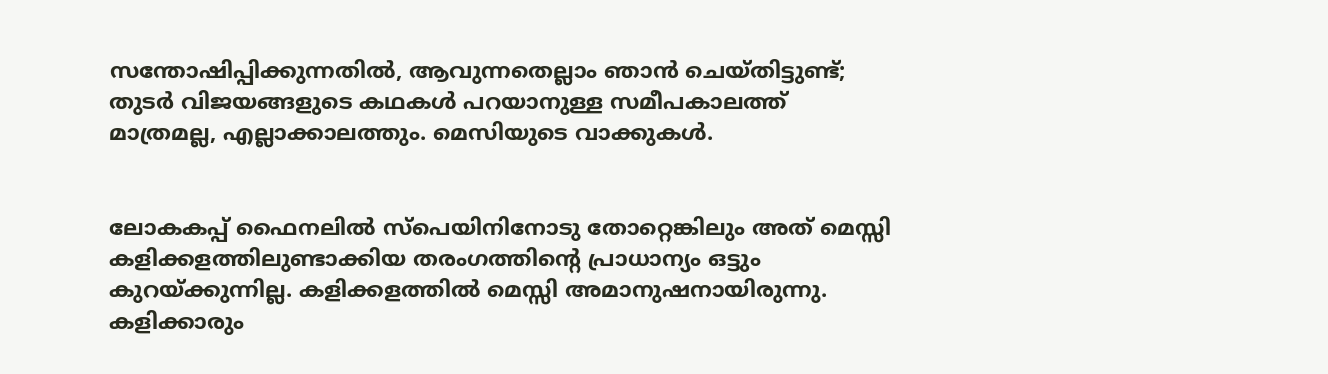സന്തോഷിപ്പിക്കുന്നതിൽ, ആവുന്നതെല്ലാം ഞാൻ ചെയ്തിട്ടുണ്ട്; തുടർ വിജയങ്ങളുടെ കഥകൾ പറയാനുള്ള സമീപകാലത്ത് മാത്രമല്ല, എല്ലാക്കാലത്തും. മെസിയുടെ വാക്കുകൾ.


ലോകകപ്പ് ഫൈനലിൽ സ്പെയിനിനോടു തോറ്റെങ്കിലും അത് മെസ്സി കളിക്കളത്തിലുണ്ടാക്കിയ തരംഗത്തിന്റെ പ്രാധാന്യം ഒട്ടും കുറയ്ക്കുന്നില്ല. കളിക്കളത്തിൽ മെസ്സി അമാനുഷനായിരുന്നു. കളിക്കാരും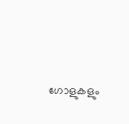ഗോളുകളും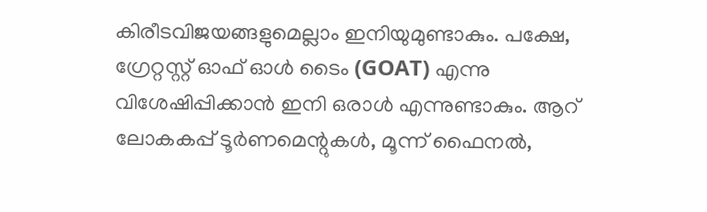കിരീടവിജയങ്ങളുമെല്ലാം ഇനിയുമുണ്ടാകും. പക്ഷേ, ഗ്രേറ്റസ്റ്റ് ഓഫ് ഓൾ ടൈം (GOAT) എന്നു വിശേഷിപ്പിക്കാൻ ഇനി ഒരാൾ എന്നുണ്ടാകും. ആറ് ലോകകപ്പ് ടൂർണമെന്റുകൾ, മൂന്ന് ഫൈനൽ,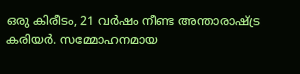ഒരു കിരീടം, 21 വർഷം നീണ്ട അന്താരാഷ്ട്ര കരിയർ. സമ്മോഹനമായ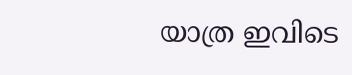യാത്ര ഇവിടെ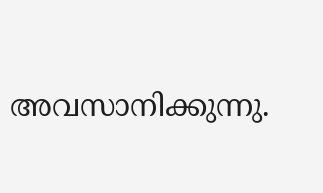അവസാനിക്കുന്നു.